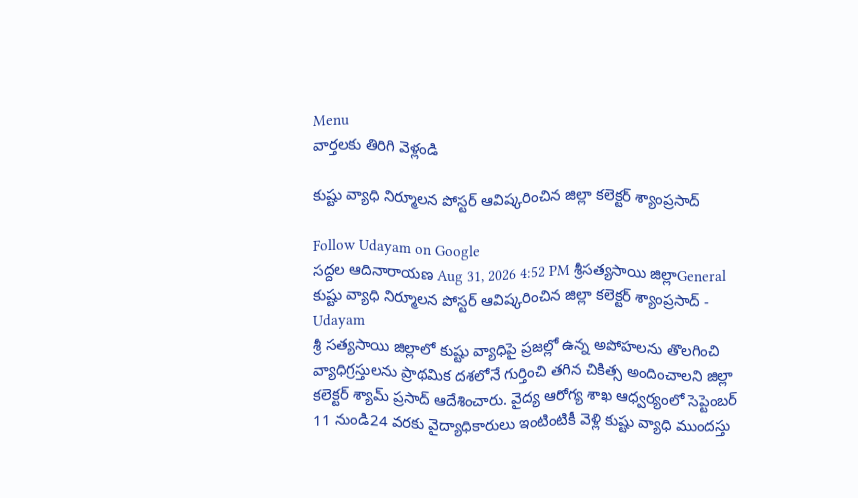Menu
వార్తలకు తిరిగి వెళ్లండి

కుష్టు వ్యాధి నిర్మూలన పోస్టర్ ఆవిష్కరించిన జిల్లా కలెక్టర్ శ్యాంప్రసాద్

Follow Udayam on Google
సద్దల ఆదినారాయణ Aug 31, 2026 4:52 PM శ్రీసత్యసాయి జిల్లాGeneral
కుష్టు వ్యాధి నిర్మూలన పోస్టర్ ఆవిష్కరించిన జిల్లా కలెక్టర్ శ్యాంప్రసాద్ - Udayam
శ్రీ సత్యసాయి జిల్లాలో కుష్టు వ్యాధిపై ప్రజల్లో ఉన్న అపోహలను తొలగించి వ్యాధిగ్రస్తులను ప్రాథమిక దశలోనే గుర్తించి తగిన చికిత్స అందించాలని జిల్లా కలెక్టర్ శ్యామ్ ప్రసాద్ ఆదేశించారు. వైద్య ఆరోగ్య శాఖ ఆధ్వర్యంలో సెప్టెంబర్ 11 నుండి24 వరకు వైద్యాధికారులు ఇంటింటికీ వెళ్లి కుష్టు వ్యాధి ముందస్తు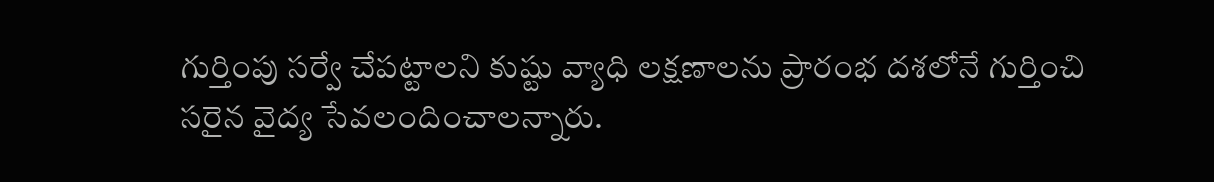గుర్తింపు సర్వే చేపట్టాలని కుష్టు వ్యాధి లక్షణాలను ప్రారంభ దశలోనే గుర్తించి సరైన వైద్య సేవలందించాలన్నారు.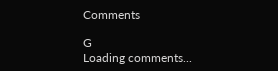Comments

G
Loading comments...